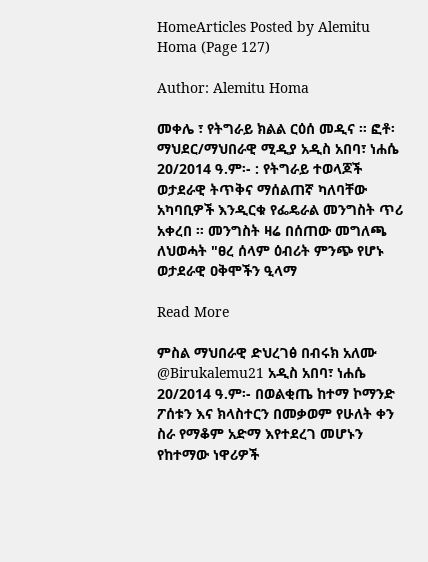HomeArticles Posted by Alemitu Homa (Page 127)

Author: Alemitu Homa

መቀሌ ፣ የትግራይ ክልል ርዕሰ መዲና ። ፎቶ፡ ማህደር/ማህበራዊ ሚዲያ አዲስ አበባ፣ ነሐሴ 20/2014 ዓ.ም፡- : የትግራይ ተወላጆች ወታደራዊ ትጥቅና ማሰልጠኛ ካለባቸው አካባቢዎች እንዲርቁ የፌዴራል መንግስት ጥሪ አቀረበ ። መንግስት ዛሬ በሰጠው መግለጫ ለህወሓት "ፀረ ሰላም ዕብሪት ምንጭ የሆኑ ወታደራዊ ዐቅሞችን ዒላማ

Read More

ምስል ማህበራዊ ድህረገፅ በብሩክ አለሙ @Birukalemu21 አዲስ አበባ፣ ነሐሴ 20/2014 ዓ.ም፡- በወልቂጤ ከተማ ኮማንድ ፖሰቱን እና ክላስተርን በመቃወም የሁለት ቀን ስራ የማቆም አድማ እየተደረገ መሆኑን የከተማው ነዋሪዎች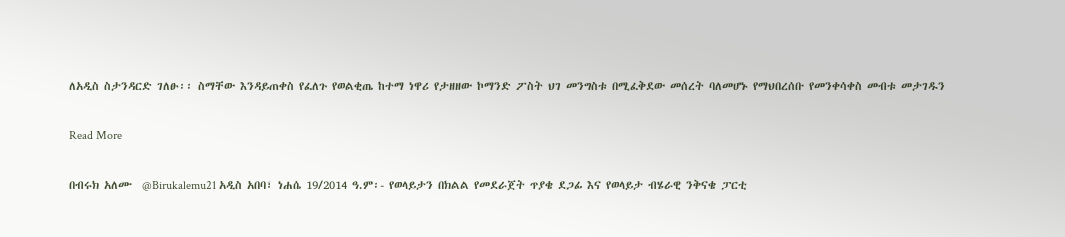ለአዲስ ስታንዳርድ ገለፁ፡፡ ስማቸው እንዳይጠቀስ የፈለጉ የወልቂጤ ከተማ ነዋሪ የታዘዘው ኮማንድ ፖስት ህገ መንግስቱ በሚፈቅደው መሰረት ባለመሆኑ የማህበረሰቡ የመንቀሳቀስ መብቱ መታገዱን

Read More

በብሩክ አለሙ  @Birukalemu21 አዲስ አበባ፣ ነሐሴ 19/2014 ዓ.ም፡- የወላይታን በክልል የመደራጀት ጥያቄ ደጋፊ እና የወላይታ ብሄራዊ ንቅናቄ ፓርቲ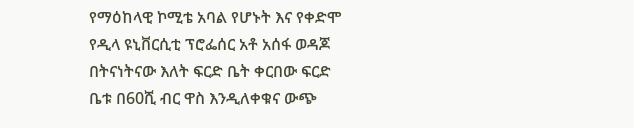የማዕከላዊ ኮሚቴ አባል የሆኑት እና የቀድሞ የዲላ ዩኒቨርሲቲ ፕሮፌሰር አቶ አሰፋ ወዳጆ በትናነትናው እለት ፍርድ ቤት ቀርበው ፍርድ ቤቱ በ60ሺ ብር ዋስ እንዲለቀቁና ውጭ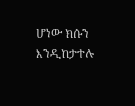ሆነው ክሱን እንዲከታተሉ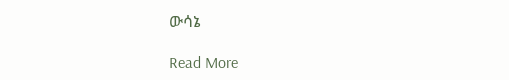ውሳኔ

Read More